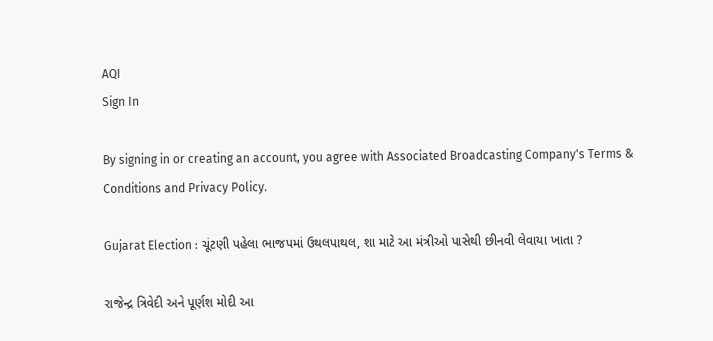AQI
Sign In

By signing in or creating an account, you agree with Associated Broadcasting Company's Terms & Conditions and Privacy Policy.

Gujarat Election : ચૂંટણી પહેલા ભાજપમાં ઉથલપાથલ, શા માટે આ મંત્રીઓ પાસેથી છીનવી લેવાયા ખાતા ?

રાજેન્દ્ર ત્રિવેદી અને પૂર્ણશ મોદી આ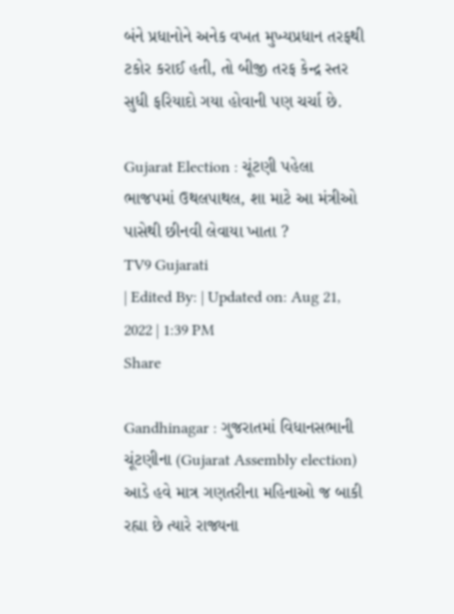બંને પ્રધાનોને અનેક વખત મુખ્યપ્રધાન તરફથી ટકોર કરાઈ હતી, તો બીજી તરફ કેન્દ્ર સ્તર સુધી ફરિયાદો ગયા હોવાની પણ ચર્ચા છે.

Gujarat Election : ચૂંટણી પહેલા ભાજપમાં ઉથલપાથલ, શા માટે આ મંત્રીઓ પાસેથી છીનવી લેવાયા ખાતા ?
TV9 Gujarati
| Edited By: | Updated on: Aug 21, 2022 | 1:39 PM
Share

Gandhinagar : ગુજરાતમાં વિધાનસભાની ચૂંટણીના (Gujarat Assembly election) આડે હવે માત્ર ગણતરીના મહિનાઓ જ બાકી રહ્યા છે ત્યારે રાજ્યના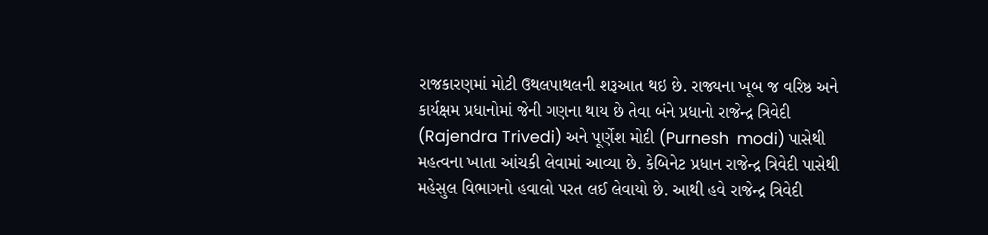રાજકારણમાં મોટી ઉથલપાથલની શરૂઆત થઇ છે. રાજ્યના ખૂબ જ વરિષ્ઠ અને કાર્યક્ષમ પ્રધાનોમાં જેની ગણના થાય છે તેવા બંને પ્રધાનો રાજેન્દ્ર ત્રિવેદી (Rajendra Trivedi) અને પૂર્ણેશ મોદી (Purnesh  modi) પાસેથી મહત્વના ખાતા આંચકી લેવામાં આવ્યા છે. કેબિનેટ પ્રધાન રાજેન્દ્ર ત્રિવેદી પાસેથી મહેસુલ વિભાગનો હવાલો પરત લઈ લેવાયો છે. આથી હવે રાજેન્દ્ર ત્રિવેદી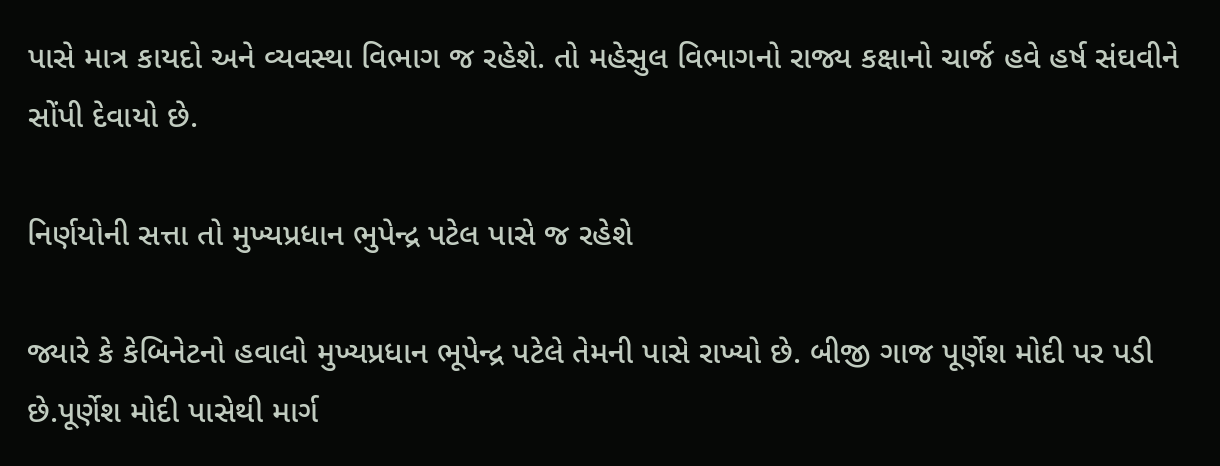પાસે માત્ર કાયદો અને વ્યવસ્થા વિભાગ જ રહેશે. તો મહેસુલ વિભાગનો રાજ્ય કક્ષાનો ચાર્જ હવે હર્ષ સંઘવીને સોંપી દેવાયો છે.

નિર્ણયોની સત્તા તો મુખ્યપ્રધાન ભુપેન્દ્ર પટેલ પાસે જ રહેશે

જ્યારે કે કેબિનેટનો હવાલો મુખ્યપ્રધાન ભૂપેન્દ્ર પટેલે તેમની પાસે રાખ્યો છે. બીજી ગાજ પૂર્ણેશ મોદી પર પડી છે.પૂર્ણેશ મોદી પાસેથી માર્ગ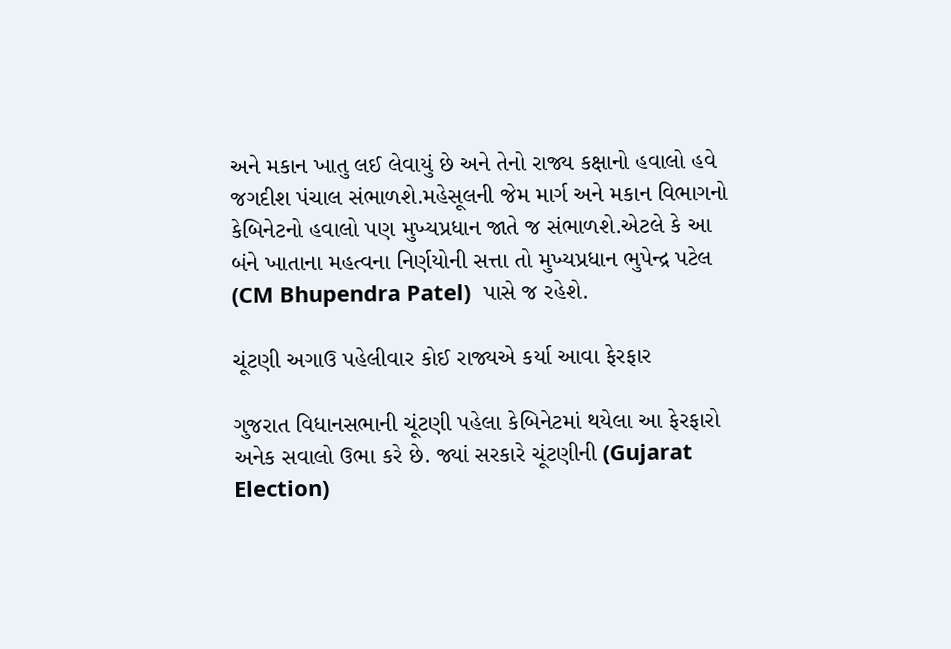અને મકાન ખાતુ લઈ લેવાયું છે અને તેનો રાજ્ય કક્ષાનો હવાલો હવે જગદીશ પંચાલ સંભાળશે.મહેસૂલની જેમ માર્ગ અને મકાન વિભાગનો કેબિનેટનો હવાલો પણ મુખ્યપ્રધાન જાતે જ સંભાળશે.એટલે કે આ બંને ખાતાના મહત્વના નિર્ણયોની સત્તા તો મુખ્યપ્રધાન ભુપેન્દ્ર પટેલ (CM Bhupendra Patel)  પાસે જ રહેશે.

ચૂંટણી અગાઉ પહેલીવાર કોઈ રાજ્યએ કર્યા આવા ફેરફાર

ગુજરાત વિધાનસભાની ચૂંટણી પહેલા કેબિનેટમાં થયેલા આ ફેરફારો અનેક સવાલો ઉભા કરે છે. જ્યાં સરકારે ચૂંટણીની (Gujarat Election)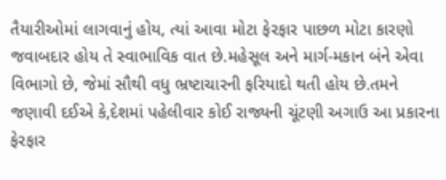તૈયારીઓમાં લાગવાનું હોય, ત્યાં આવા મોટા ફેરફાર પાછળ મોટા કારણો જવાબદાર હોય તે સ્વાભાવિક વાત છે.મહેસૂલ અને માર્ગ-મકાન બંને એવા વિભાગો છે, જેમાં સૌથી વધુ ભ્રષ્ટાચારની ફરિયાદો થતી હોય છે.તમને જણાવી દઈએ કે,દેશમાં પહેલીવાર કોઈ રાજ્યની ચૂંટણી અગાઉ આ પ્રકારના ફેરફાર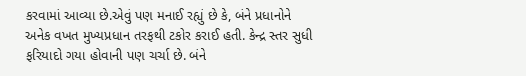કરવામાં આવ્યા છે.એવું પણ મનાઈ રહ્યું છે કે, બંને પ્રધાનોને અનેક વખત મુખ્યપ્રધાન તરફથી ટકોર કરાઈ હતી. કેન્દ્ર સ્તર સુધી ફરિયાદો ગયા હોવાની પણ ચર્ચા છે. બંને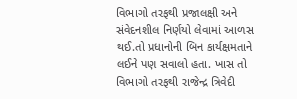વિભાગો તરફથી પ્રજાલક્ષી અને સંવેદનશીલ નિર્ણયો લેવામાં આળસ થઈ.તો પ્રધાનોની બિન કાર્યક્ષમતાને લઈને પણ સવાલો હતા. ખાસ તો વિભાગો તરફથી રાજેન્દ્ર ત્રિવેદી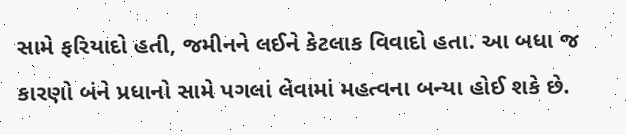સામે ફરિયાદો હતી, જમીનને લઈને કેટલાક વિવાદો હતા. આ બધા જ કારણો બંને પ્રધાનો સામે પગલાં લેવામાં મહત્વના બન્યા હોઈ શકે છે.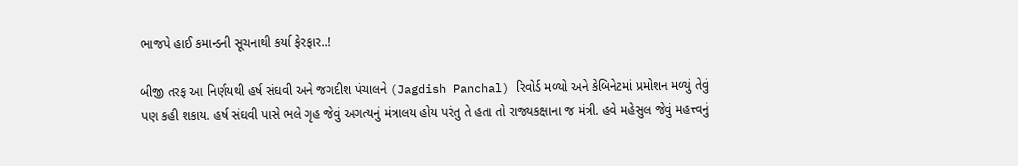ભાજપે હાઈ કમાન્ડની સૂચનાથી કર્યા ફેરફાર..!

બીજી તરફ આ નિર્ણયથી હર્ષ સંઘવી અને જગદીશ પંચાલને (Jagdish Panchal) રિવોર્ડ મળ્યો અને કેબિનેટમાં પ્રમોશન મળ્યું તેવું પણ કહી શકાય. હર્ષ સંઘવી પાસે ભલે ગૃહ જેવું અગત્યનું મંત્રાલય હોય પરંતુ તે હતા તો રાજ્યકક્ષાના જ મંત્રી. હવે મહેસુલ જેવું મહત્ત્વનું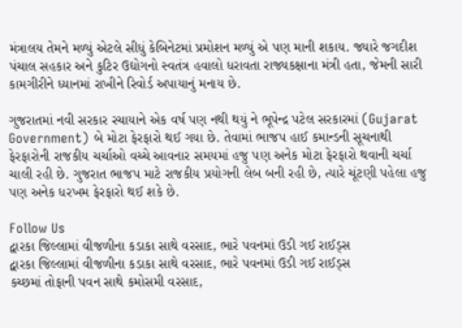મંત્રાલય તેમને મળ્યું એટલે સીધું કેબિનેટમાં પ્રમોશન મળ્યું એ પણ માની શકાય. જ્યારે જગદીશ પંચાલ સહકાર અને કુટિર ઉદ્યોગનો સ્વતંત્ર હવાલો ધરાવતા રાજ્યકક્ષાના મંત્રી હતા, જેમની સારી કામગીરીને ધ્યાનમાં રાખીને રિવોર્ડ અપાયાનું મનાય છે.

ગુજરાતમાં નવી સરકાર રચાયાને એક વર્ષ પણ નથી થયું ને ભૂપેન્દ્ર પટેલ સરકારમાં (Gujarat Government) બે મોટા ફેરફારો થઈ ગયા છે. તેવામાં ભાજપ હાઈ કમાન્ડની સૂચનાથી ફેરફારોની રાજકીય ચર્ચાઓ વચ્ચે આવનાર સમયમાં હજુ પણ અનેક મોટા ફેરફારો થવાની ચર્ચા ચાલી રહી છે. ગુજરાત ભાજપ માટે રાજકીય પ્રયોગની લેબ બની રહી છે, ત્યારે ચૂંટણી પહેલા હજુ પણ અનેક ધરખમ ફેરફારો થઈ શકે છે.

Follow Us
દ્વારકા જિલ્લામાં વીજળીના કડાકા સાથે વરસાદ, ભારે પવનમાં ઉડી ગઈ રાઈડ્સ
દ્વારકા જિલ્લામાં વીજળીના કડાકા સાથે વરસાદ, ભારે પવનમાં ઉડી ગઈ રાઈડ્સ
કચ્છમાં તોફાની પવન સાથે કમોસમી વરસાદ,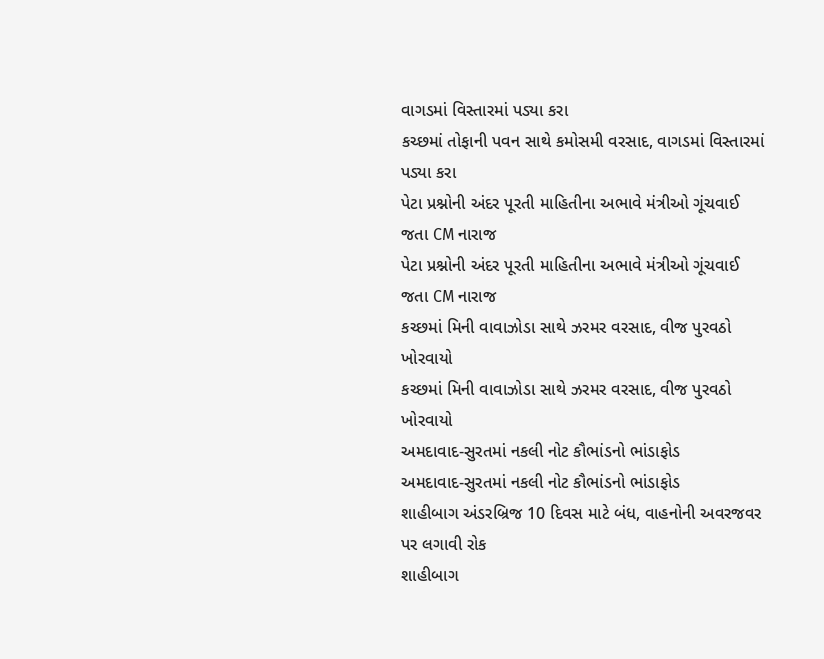વાગડમાં વિસ્તારમાં પડ્યા કરા
કચ્છમાં તોફાની પવન સાથે કમોસમી વરસાદ, વાગડમાં વિસ્તારમાં પડ્યા કરા
પેટા પ્રશ્નોની અંદર પૂરતી માહિતીના અભાવે મંત્રીઓ ગૂંચવાઈ જતા CM નારાજ
પેટા પ્રશ્નોની અંદર પૂરતી માહિતીના અભાવે મંત્રીઓ ગૂંચવાઈ જતા CM નારાજ
કચ્છમાં મિની વાવાઝોડા સાથે ઝરમર વરસાદ, વીજ પુરવઠો ખોરવાયો
કચ્છમાં મિની વાવાઝોડા સાથે ઝરમર વરસાદ, વીજ પુરવઠો ખોરવાયો
અમદાવાદ-સુરતમાં નકલી નોટ કૌભાંડનો ભાંડાફોડ
અમદાવાદ-સુરતમાં નકલી નોટ કૌભાંડનો ભાંડાફોડ
શાહીબાગ અંડરબ્રિજ 10 દિવસ માટે બંધ, વાહનોની અવરજવર પર લગાવી રોક
શાહીબાગ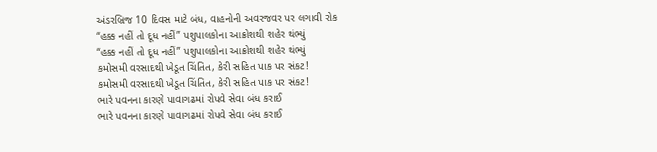અંડરબ્રિજ 10 દિવસ માટે બંધ, વાહનોની અવરજવર પર લગાવી રોક
“હક્ક નહીં તો દૂધ નહીં” પશુપાલકોના આક્રોશથી શહેર થંભ્યું
“હક્ક નહીં તો દૂધ નહીં” પશુપાલકોના આક્રોશથી શહેર થંભ્યું
કમોસમી વરસાદથી ખેડૂત ચિંતિત, કેરી સહિત પાક પર સંકટ!
કમોસમી વરસાદથી ખેડૂત ચિંતિત, કેરી સહિત પાક પર સંકટ!
ભારે પવનના કારણે પાવાગઢમાં રોપવે સેવા બંધ કરાઈ
ભારે પવનના કારણે પાવાગઢમાં રોપવે સેવા બંધ કરાઈ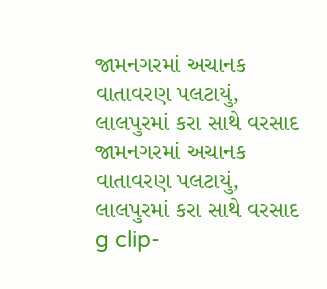જામનગરમાં અચાનક વાતાવરણ પલટાયું, લાલપુરમાં કરા સાથે વરસાદ
જામનગરમાં અચાનક વાતાવરણ પલટાયું, લાલપુરમાં કરા સાથે વરસાદ
g clip-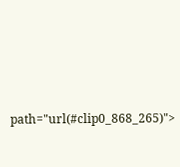path="url(#clip0_868_265)">